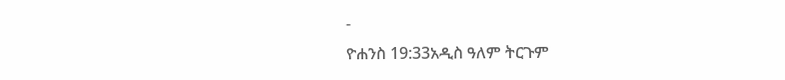-
ዮሐንስ 19:33አዲስ ዓለም ትርጉም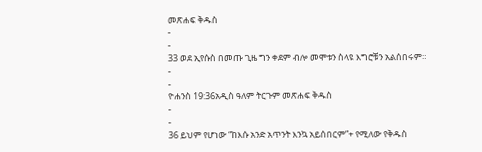መጽሐፍ ቅዱስ
-
-
33 ወደ ኢየሱስ በመጡ ጊዜ ግን ቀደም ብሎ መሞቱን ስላዩ እግሮቹን አልሰበሩም።
-
-
ዮሐንስ 19:36አዲስ ዓለም ትርጉም መጽሐፍ ቅዱስ
-
-
36 ይህም የሆነው “ከእሱ አንድ አጥንት እንኳ አይሰበርም”+ የሚለው የቅዱስ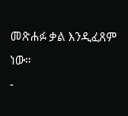መጽሐፉ ቃል እንዲፈጸም ነው።
-